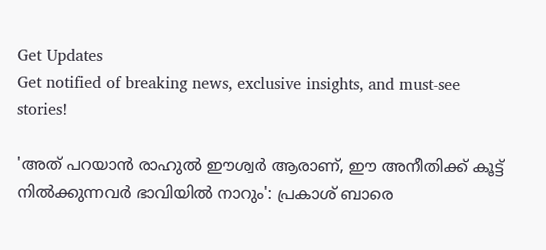Get Updates
Get notified of breaking news, exclusive insights, and must-see stories!

'അത് പറയാൻ രാഹുൽ ഈശ്വർ ആരാണ്, ഈ അനീതിക്ക് കൂട്ട് നിൽക്കുന്നവർ ഭാവിയിൽ നാറും': പ്രകാശ് ബാരെ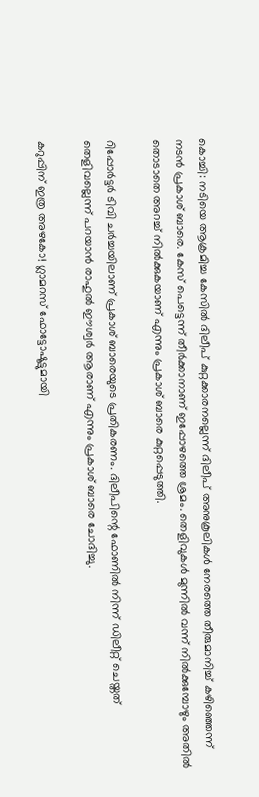കൊച്ചി: നടിയെ ആക്രമിച്ച കേസിൽ ദിലീപ് കുറ്റക്കാരനല്ലെന്ന് ദിലീപ് അനുകൂലികൾ നേരത്തെ തീരുമാനിച്ച് കഴിഞ്ഞെന്ന് നടൻ പ്രകാശ് ബാരെ. കേസ് പെട്ടെന്ന് തീർക്കാനാണ് ഇപ്പോഴത്തെ ശ്രമം. തെളിവുകള്‍ മുന്നില്‍ വന്ന് നില്‍ക്കുമ്പോഴും അതില്‍ തൊടാതെ അറച്ച് നില്‍ക്കുകയാണ് എന്നും പ്രകാശ് ബാരെ കുറ്റപ്പെടുത്തി.

റിപ്പോർട്ടർ ടിവി ചർച്ചയിലാണ് പ്രകാശ് ബാരെയുടെ പ്രതികരണം. ദിലീപിന്റെ ഫോണില്‍ നിന്ന് ഡിലീറ്റ് ചെയ്തത് തെളിവല്ലെന്ന് പറയാന്‍ രാഹുല്‍ ഈശ്വര്‍ ആരാണ് എന്നും പ്രകാശ് ബാരെ ചോദിച്ചു.

കറുപ്പിന് ഇത്ര അഴകോ! ഗ്ലാമറസ് ഫോട്ടോഷൂട്ടുമായി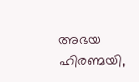അഭയ ഹിരണ്മയി,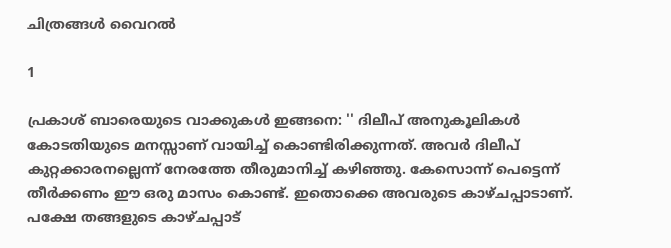ചിത്രങ്ങൾ വൈറൽ

1

പ്രകാശ് ബാരെയുടെ വാക്കുകള്‍ ഇങ്ങനെ: '' ദിലീപ് അനുകൂലികള്‍ കോടതിയുടെ മനസ്സാണ് വായിച്ച് കൊണ്ടിരിക്കുന്നത്. അവര്‍ ദിലീപ് കുറ്റക്കാരനല്ലെന്ന് നേരത്തേ തീരുമാനിച്ച് കഴിഞ്ഞു. കേസൊന്ന് പെട്ടെന്ന് തീര്‍ക്കണം ഈ ഒരു മാസം കൊണ്ട്. ഇതൊക്കെ അവരുടെ കാഴ്ചപ്പാടാണ്. പക്ഷേ തങ്ങളുടെ കാഴ്ചപ്പാട്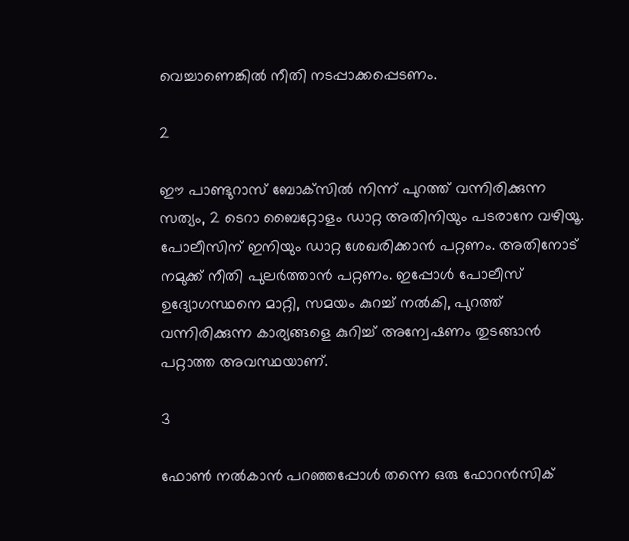വെച്ചാണെങ്കില്‍ നീതി നടപ്പാക്കപ്പെടണം.

2

ഈ പാണ്ടുറാസ് ബോക്‌സില്‍ നിന്ന് പുറത്ത് വന്നിരിക്കുന്ന സത്യം, 2 ടെറാ ബൈറ്റോളം ഡാറ്റ അതിനിയും പടരാനേ വഴിയൂ. പോലീസിന് ഇനിയും ഡാറ്റ ശേഖരിക്കാന്‍ പറ്റണം. അതിനോട് നമുക്ക് നീതി പുലര്‍ത്താന്‍ പറ്റണം. ഇപ്പോള്‍ പോലീസ് ഉദ്യോഗസ്ഥനെ മാറ്റി, സമയം കുറച്ച് നല്‍കി, പുറത്ത് വന്നിരിക്കുന്ന കാര്യങ്ങളെ കുറിച്ച് അന്വേഷണം തുടങ്ങാന്‍ പറ്റാത്ത അവസ്ഥയാണ്.

3

ഫോണ്‍ നല്‍കാന്‍ പറഞ്ഞപ്പോള്‍ തന്നെ ഒരു ഫോറന്‍സിക്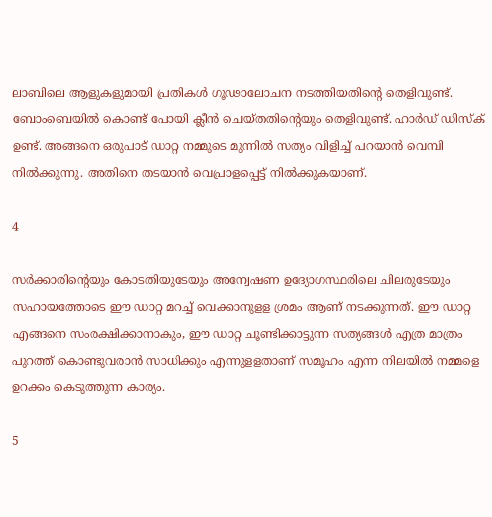ലാബിലെ ആളുകളുമായി പ്രതികള്‍ ഗൂഢാലോചന നടത്തിയതിന്റെ തെളിവുണ്ട്. ബോംബെയില്‍ കൊണ്ട് പോയി ക്ലീന്‍ ചെയ്തതിന്റെയും തെളിവുണ്ട്. ഹാര്‍ഡ് ഡിസ്‌ക് ഉണ്ട്. അങ്ങനെ ഒരുപാട് ഡാറ്റ നമ്മുടെ മുന്നില്‍ സത്യം വിളിച്ച് പറയാന്‍ വെമ്പി നില്‍ക്കുന്നു. അതിനെ തടയാന്‍ വെപ്രാളപ്പെട്ട് നില്‍ക്കുകയാണ്.

4

സര്‍ക്കാരിന്റെയും കോടതിയുടേയും അന്വേഷണ ഉദ്യോഗസ്ഥരിലെ ചിലരുടേയും സഹായത്തോടെ ഈ ഡാറ്റ മറച്ച് വെക്കാനുളള ശ്രമം ആണ് നടക്കുന്നത്. ഈ ഡാറ്റ എങ്ങനെ സംരക്ഷിക്കാനാകും, ഈ ഡാറ്റ ചൂണ്ടിക്കാട്ടുന്ന സത്യങ്ങള്‍ എത്ര മാത്രം പുറത്ത് കൊണ്ടുവരാന്‍ സാധിക്കും എന്നുളളതാണ് സമൂഹം എന്ന നിലയില്‍ നമ്മളെ ഉറക്കം കെടുത്തുന്ന കാര്യം.

5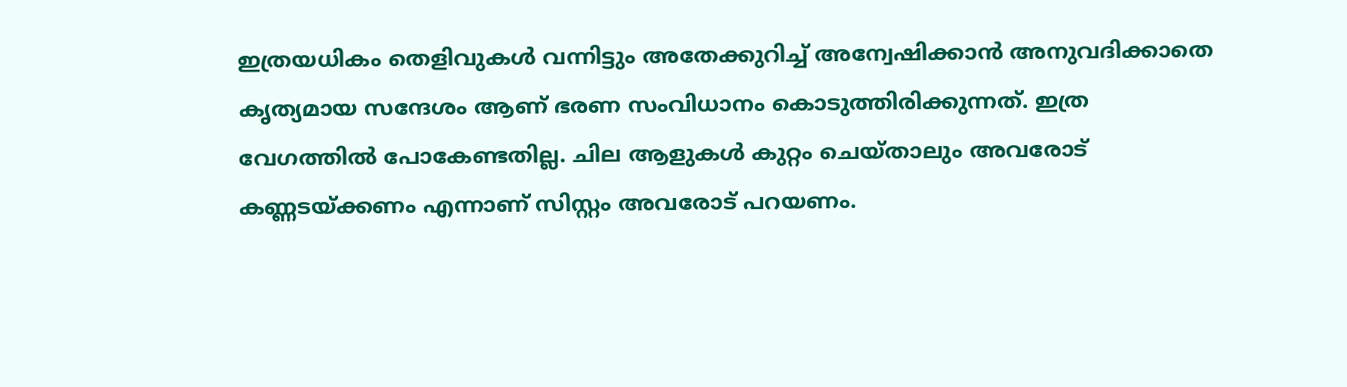ഇത്രയധികം തെളിവുകള്‍ വന്നിട്ടും അതേക്കുറിച്ച് അന്വേഷിക്കാന്‍ അനുവദിക്കാതെ കൃത്യമായ സന്ദേശം ആണ് ഭരണ സംവിധാനം കൊടുത്തിരിക്കുന്നത്. ഇത്ര വേഗത്തില്‍ പോകേണ്ടതില്ല. ചില ആളുകള്‍ കുറ്റം ചെയ്താലും അവരോട് കണ്ണടയ്ക്കണം എന്നാണ് സിസ്റ്റം അവരോട് പറയണം.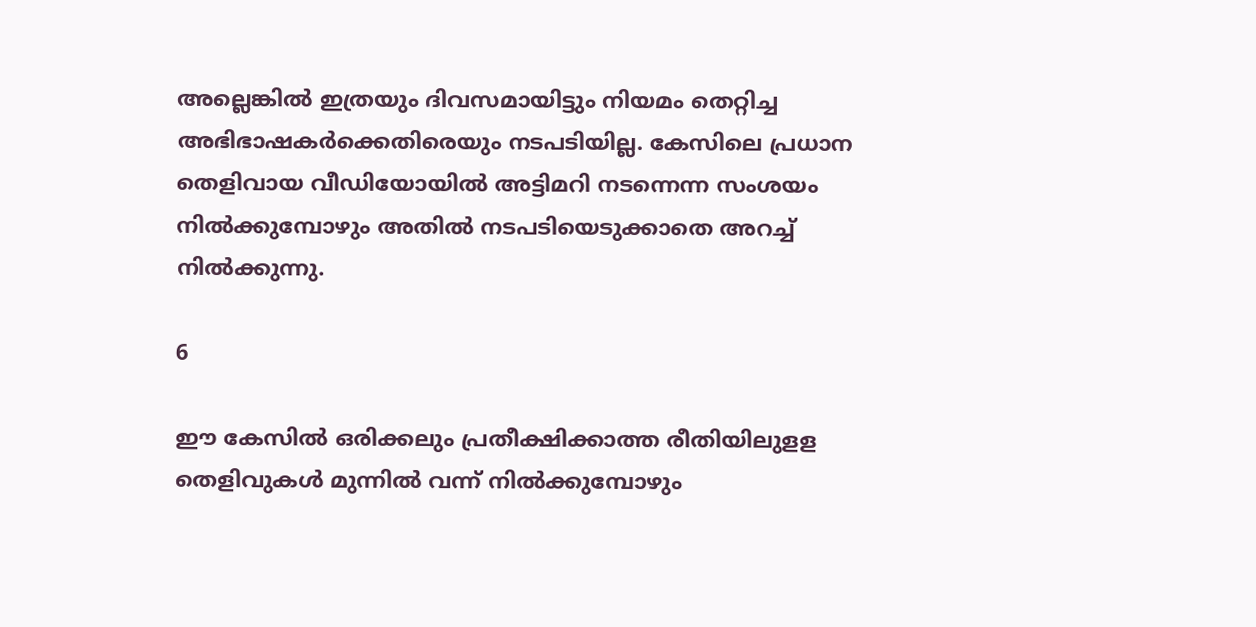അല്ലെങ്കില്‍ ഇത്രയും ദിവസമായിട്ടും നിയമം തെറ്റിച്ച അഭിഭാഷകര്‍ക്കെതിരെയും നടപടിയില്ല. കേസിലെ പ്രധാന തെളിവായ വീഡിയോയില്‍ അട്ടിമറി നടന്നെന്ന സംശയം നില്‍ക്കുമ്പോഴും അതില്‍ നടപടിയെടുക്കാതെ അറച്ച് നില്‍ക്കുന്നു.

6

ഈ കേസില്‍ ഒരിക്കലും പ്രതീക്ഷിക്കാത്ത രീതിയിലുളള തെളിവുകള്‍ മുന്നില്‍ വന്ന് നില്‍ക്കുമ്പോഴും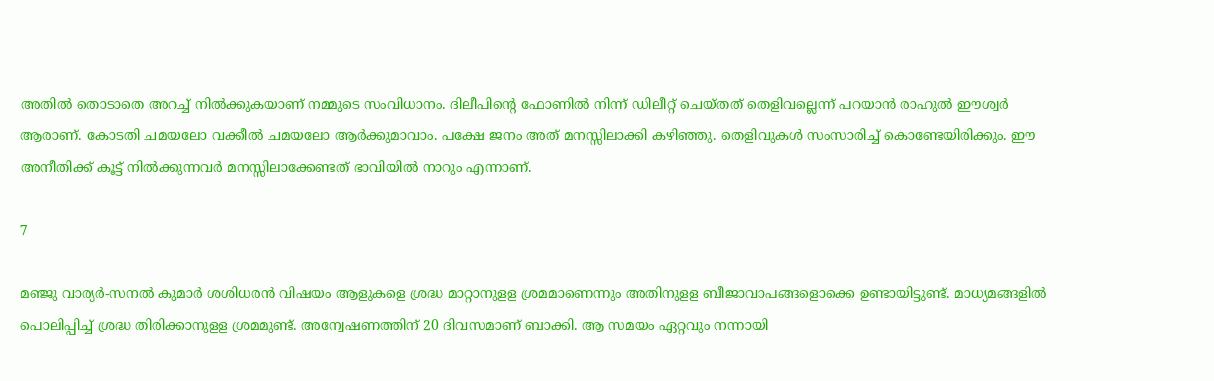അതില്‍ തൊടാതെ അറച്ച് നില്‍ക്കുകയാണ് നമ്മുടെ സംവിധാനം. ദിലീപിന്റെ ഫോണില്‍ നിന്ന് ഡിലീറ്റ് ചെയ്തത് തെളിവല്ലെന്ന് പറയാന്‍ രാഹുല്‍ ഈശ്വര്‍ ആരാണ്. കോടതി ചമയലോ വക്കീല്‍ ചമയലോ ആര്‍ക്കുമാവാം. പക്ഷേ ജനം അത് മനസ്സിലാക്കി കഴിഞ്ഞു. തെളിവുകള്‍ സംസാരിച്ച് കൊണ്ടേയിരിക്കും. ഈ അനീതിക്ക് കൂട്ട് നില്‍ക്കുന്നവര്‍ മനസ്സിലാക്കേണ്ടത് ഭാവിയില്‍ നാറും എന്നാണ്.

7

മഞ്ജു വാര്യര്‍-സനല്‍ കുമാര്‍ ശശിധരന്‍ വിഷയം ആളുകളെ ശ്രദ്ധ മാറ്റാനുളള ശ്രമമാണെന്നും അതിനുളള ബീജാവാപങ്ങളൊക്കെ ഉണ്ടായിട്ടുണ്ട്. മാധ്യമങ്ങളില്‍ പൊലിപ്പിച്ച് ശ്രദ്ധ തിരിക്കാനുളള ശ്രമമുണ്ട്. അന്വേഷണത്തിന് 20 ദിവസമാണ് ബാക്കി. ആ സമയം ഏറ്റവും നന്നായി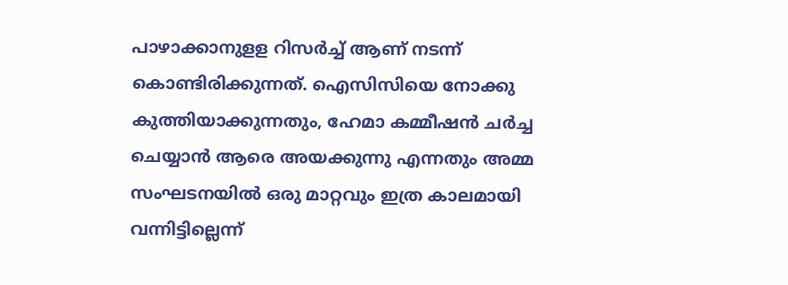പാഴാക്കാനുളള റിസര്‍ച്ച് ആണ് നടന്ന് കൊണ്ടിരിക്കുന്നത്. ഐസിസിയെ നോക്കു കുത്തിയാക്കുന്നതും, ഹേമാ കമ്മീഷന്‍ ചര്‍ച്ച ചെയ്യാന്‍ ആരെ അയക്കുന്നു എന്നതും അമ്മ സംഘടനയില്‍ ഒരു മാറ്റവും ഇത്ര കാലമായി വന്നിട്ടില്ലെന്ന്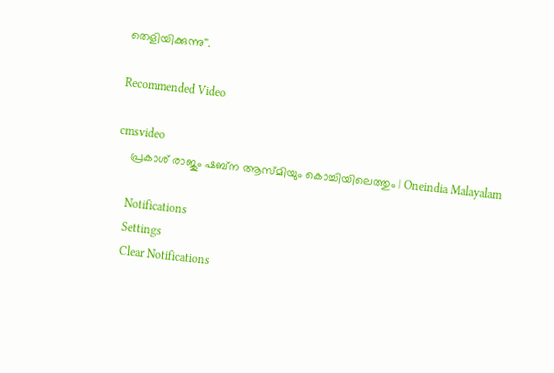തെളിയിക്കുന്നു''.

Recommended Video

cmsvideo
    പ്രകാശ് രാജും ഷബ്‌ന ആസ്മിയും കൊച്ചിയിലെത്തും | Oneindia Malayalam

    Notifications
    Settings
    Clear Notifications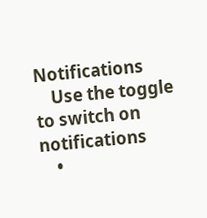Notifications
    Use the toggle to switch on notifications
    •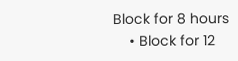Block for 8 hours
    • Block for 12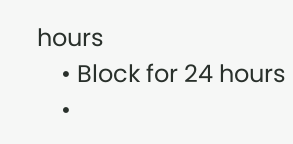hours
    • Block for 24 hours
    •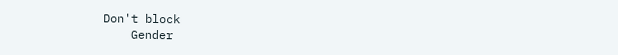Don't block
    Gender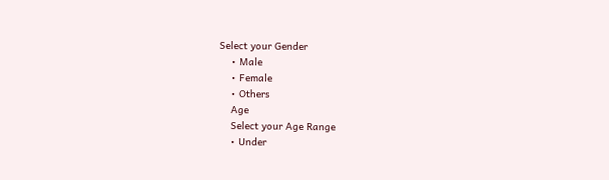Select your Gender
    • Male
    • Female
    • Others
    Age
    Select your Age Range
    • Under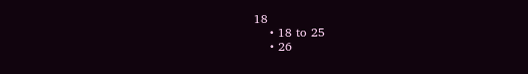18
    • 18 to 25
    • 26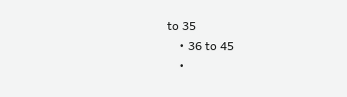to 35
    • 36 to 45
    •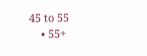45 to 55
    • 55+